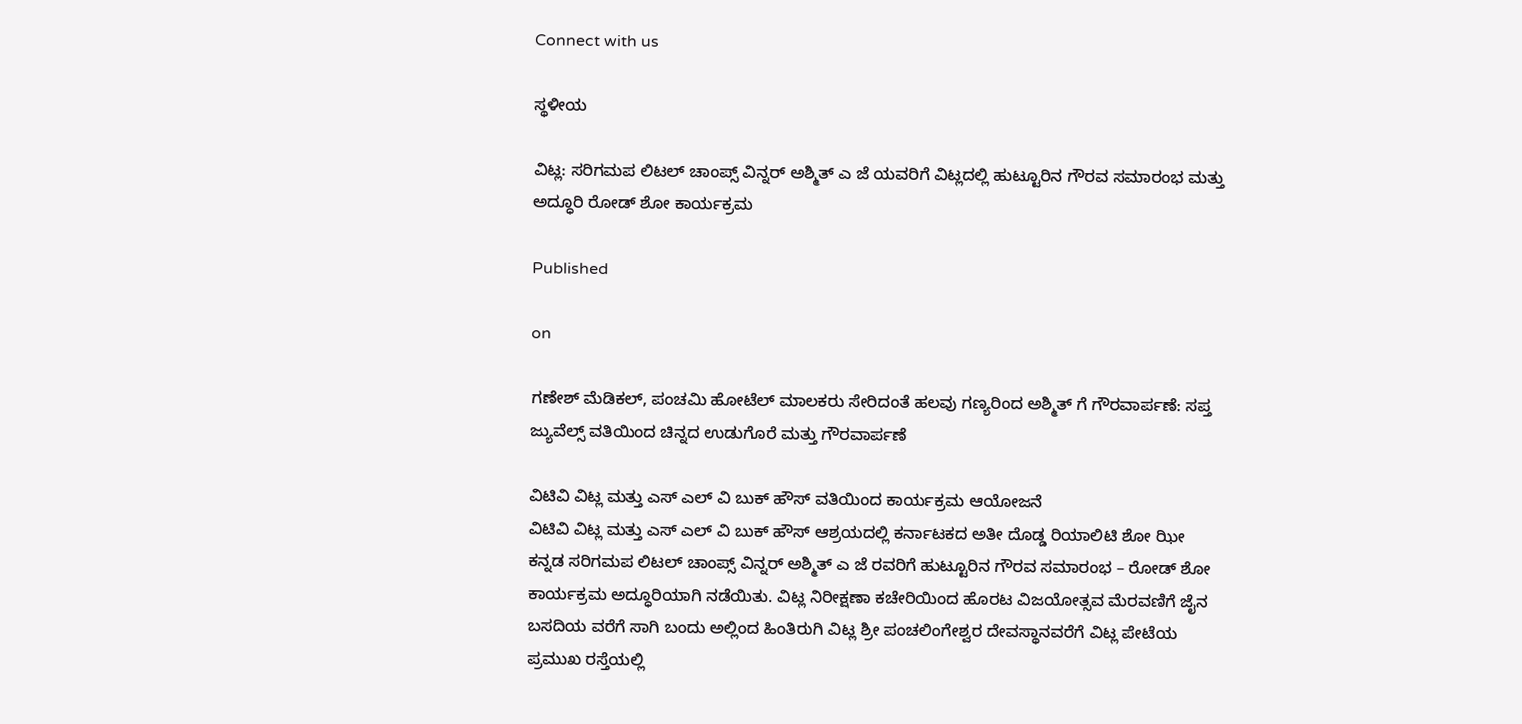Connect with us

ಸ್ಥಳೀಯ

ವಿಟ್ಲ: ಸರಿಗಮಪ ಲಿಟಲ್ ಚಾಂಪ್ಸ್ ವಿನ್ನರ್ ಅಶ್ಮಿತ್ ಎ ಜೆ ಯವರಿಗೆ ವಿಟ್ಲದಲ್ಲಿ ಹುಟ್ಟೂರಿನ ಗೌರವ ಸಮಾರಂಭ ಮತ್ತು ಅದ್ಧೂರಿ ರೋಡ್ ಶೋ ಕಾರ್ಯಕ್ರಮ

Published

on

ಗಣೇಶ್ ಮೆಡಿಕಲ್, ಪಂಚಮಿ ಹೋಟೆಲ್ ಮಾಲಕರು ಸೇರಿದಂತೆ ಹಲವು ಗಣ್ಯರಿಂದ ಅಶ್ಮಿತ್ ಗೆ ಗೌರವಾರ್ಪಣೆ: ಸಪ್ತ ಜ್ಯುವೆಲ್ಸ್ ವತಿಯಿಂದ ಚಿನ್ನದ ಉಡುಗೊರೆ ಮತ್ತು ಗೌರವಾರ್ಪಣೆ

ವಿಟಿವಿ ವಿಟ್ಲ ಮತ್ತು ಎಸ್ ಎಲ್ ವಿ ಬುಕ್ ಹೌಸ್ ವತಿಯಿಂದ ಕಾರ್ಯಕ್ರಮ ಆಯೋಜನೆ
ವಿಟಿವಿ ವಿಟ್ಲ ಮತ್ತು ಎಸ್ ಎಲ್ ವಿ ಬುಕ್ ಹೌಸ್ ಆಶ್ರಯದಲ್ಲಿ ಕರ್ನಾಟಕದ ಅತೀ ದೊಡ್ಡ ರಿಯಾಲಿಟಿ ಶೋ ಝೀ ಕನ್ನಡ ಸರಿಗಮಪ ಲಿಟಲ್ ಚಾಂಪ್ಸ್ ವಿನ್ನರ್ ಅಶ್ಮಿತ್ ಎ ಜೆ ರವರಿಗೆ ಹುಟ್ಟೂರಿನ ಗೌರವ ಸಮಾರಂಭ – ರೋಡ್ ಶೋ ಕಾರ್ಯಕ್ರಮ ಅದ್ಧೂರಿಯಾಗಿ ನಡೆಯಿತು. ವಿಟ್ಲ ನಿರೀಕ್ಷಣಾ ಕಚೇರಿಯಿಂದ ಹೊರಟ ವಿಜಯೋತ್ಸವ ಮೆರವಣಿಗೆ ಜೈನ ಬಸದಿಯ ವರೆಗೆ ಸಾಗಿ ಬಂದು ಅಲ್ಲಿಂದ ಹಿಂತಿರುಗಿ ವಿಟ್ಲ ಶ್ರೀ ಪಂಚಲಿಂಗೇಶ್ವರ ದೇವಸ್ಥಾನವರೆಗೆ ವಿಟ್ಲ ಪೇಟೆಯ ಪ್ರಮುಖ ರಸ್ತೆಯಲ್ಲಿ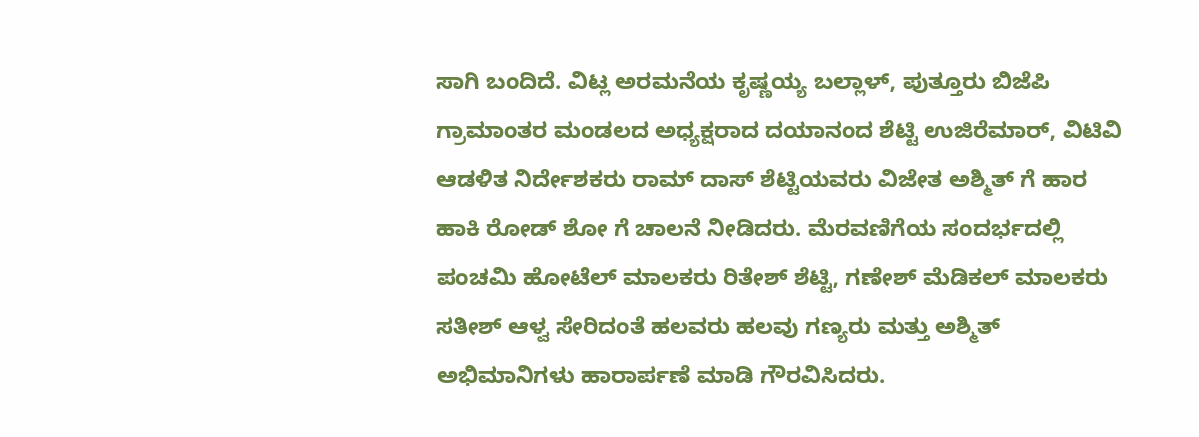ಸಾಗಿ ಬಂದಿದೆ. ವಿಟ್ಲ ಅರಮನೆಯ ಕೃಷ್ಣಯ್ಯ ಬಲ್ಲಾಳ್, ಪುತ್ತೂರು ಬಿಜೆಪಿ ಗ್ರಾಮಾಂತರ ಮಂಡಲದ ಅಧ್ಯಕ್ಷರಾದ ದಯಾನಂದ ಶೆಟ್ಟಿ ಉಜಿರೆಮಾರ್, ವಿಟಿವಿ ಆಡಳಿತ ನಿರ್ದೇಶಕರು ರಾಮ್ ದಾಸ್ ಶೆಟ್ಟಿಯವರು ವಿಜೇತ ಅಶ್ಮಿತ್ ಗೆ ಹಾರ ಹಾಕಿ ರೋಡ್ ಶೋ ಗೆ ಚಾಲನೆ ನೀಡಿದರು. ಮೆರವಣಿಗೆಯ ಸಂದರ್ಭದಲ್ಲಿ ಪಂಚಮಿ ಹೋಟೆಲ್ ಮಾಲಕರು ರಿತೇಶ್ ಶೆಟ್ಟಿ, ಗಣೇಶ್ ಮೆಡಿಕಲ್ ಮಾಲಕರು ಸತೀಶ್ ಆಳ್ವ ಸೇರಿದಂತೆ ಹಲವರು ಹಲವು ಗಣ್ಯರು ಮತ್ತು ಅಶ್ಮಿತ್ ಅಭಿಮಾನಿಗಳು ಹಾರಾರ್ಪಣೆ ಮಾಡಿ ಗೌರವಿಸಿದರು.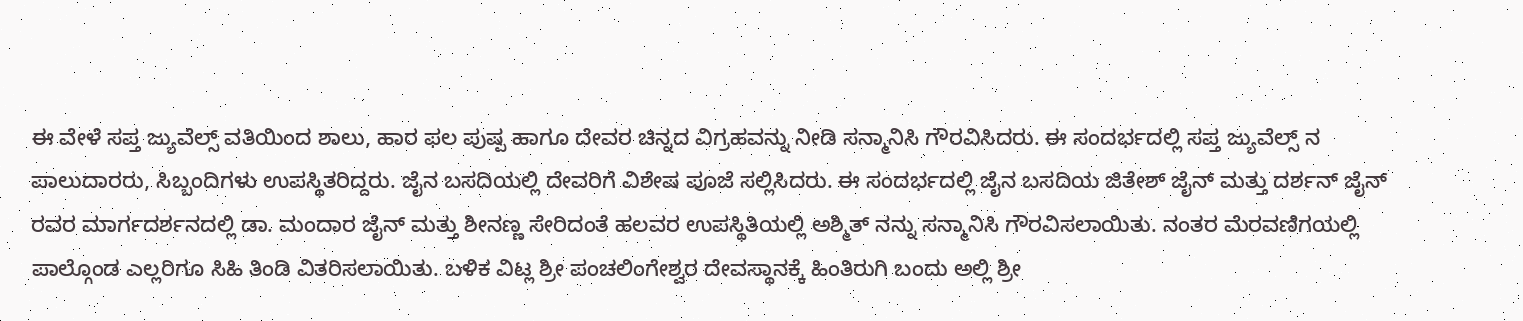ಈ ವೇಳೆ ಸಪ್ತ ಜ್ಯುವೆಲ್ಸ್ ವತಿಯಿಂದ ಶಾಲು, ಹಾರ ಫಲ ಪುಷ್ಪ ಹಾಗೂ ದೇವರ ಚಿನ್ನದ ವಿಗ್ರಹವನ್ನು ನೀಡಿ ಸನ್ಮಾನಿಸಿ ಗೌರವಿಸಿದರು. ಈ ಸಂದರ್ಭದಲ್ಲಿ ಸಪ್ತ ಜ್ಯುವೆಲ್ಸ್ ನ ಪಾಲುದಾರರು, ಸಿಬ್ಬಂದಿಗಳು ಉಪಸ್ಥಿತರಿದ್ದರು. ಜೈನ ಬಸದಿಯಲ್ಲಿ ದೇವರಿಗೆ ವಿಶೇಷ ಪೂಜೆ ಸಲ್ಲಿಸಿದರು. ಈ ಸಂದರ್ಭದಲ್ಲಿ ಜೈನ ಬಸದಿಯ ಜಿತೇಶ್ ಜೈನ್ ಮತ್ತು ದರ್ಶನ್ ಜೈನ್ ರವರ ಮಾರ್ಗದರ್ಶನದಲ್ಲಿ ಡಾ. ಮಂದಾರ ಜೈನ್ ಮತ್ತು ಶೀನಣ್ಣ ಸೇರಿದಂತೆ ಹಲವರ ಉಪಸ್ಥಿತಿಯಲ್ಲಿ ಅಶ್ಮಿತ್ ನನ್ನು ಸನ್ಮಾನಿಸಿ ಗೌರವಿಸಲಾಯಿತು. ನಂತರ ಮೆರವಣಿಗಯಲ್ಲಿ ಪಾಲ್ಗೊಂಡ ಎಲ್ಲರಿಗೂ ಸಿಹಿ ತಿಂಡಿ ವಿತರಿಸಲಾಯಿತು. ಬಳಿಕ ವಿಟ್ಲ ಶ್ರೀ ಪಂಚಲಿಂಗೇಶ್ವರ ದೇವಸ್ಥಾನಕ್ಕೆ ಹಿಂತಿರುಗಿ ಬಂದು ಅಲ್ಲಿ ಶ್ರೀ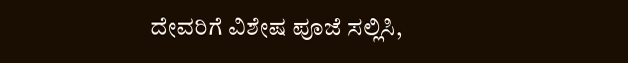ದೇವರಿಗೆ ವಿಶೇಷ ಪೂಜೆ ಸಲ್ಲಿಸಿ,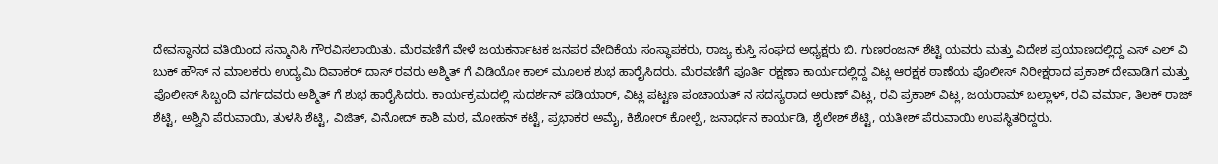ದೇವಸ್ಥಾನದ ವತಿಯಿಂದ ಸನ್ಮಾನಿಸಿ ಗೌರವಿಸಲಾಯಿತು. ಮೆರವಣಿಗೆ ವೇಳೆ ಜಯಕರ್ನಾಟಕ ಜನಪರ ವೇದಿಕೆಯ ಸಂಸ್ಥಾಪಕರು, ರಾಜ್ಯ ಕುಸ್ತಿ ಸಂಘದ ಅಧ್ಯಕ್ಷರು ಬಿ. ಗುಣರಂಜನ್ ಶೆಟ್ಟಿ ಯವರು ಮತ್ತು ವಿದೇಶ ಪ್ರಯಾಣದಲ್ಲಿದ್ದ ಎಸ್ ಎಲ್ ವಿ ಬುಕ್ ಹೌಸ್ ನ ಮಾಲಕರು ಉದ್ಯಮಿ ದಿವಾಕರ್ ದಾಸ್ ರವರು ಅಶ್ಮಿತ್ ಗೆ ವಿಡಿಯೋ ಕಾಲ್ ಮೂಲಕ ಶುಭ ಹಾರೈಸಿದರು. ಮೆರವಣಿಗೆ ಪೂರ್ತಿ ರಕ್ಷಣಾ ಕಾರ್ಯದಲ್ಲಿದ್ದ ವಿಟ್ಲ ಆರಕ್ಷಕ ಠಾಣೆಯ ಪೊಲೀಸ್ ನಿರೀಕ್ಷರಾದ ಪ್ರಕಾಶ್ ದೇವಾಡಿಗ ಮತ್ತು ಪೊಲೀಸ್ ಸಿಬ್ಬಂದಿ ವರ್ಗದವರು ಅಶ್ಮಿತ್ ಗೆ ಶುಭ ಹಾರೈಸಿದರು. ಕಾರ್ಯಕ್ರಮದಲ್ಲಿ ಸುದರ್ಶನ್ ಪಡಿಯಾರ್, ವಿಟ್ಲ ಪಟ್ಟಣ ಪಂಚಾಯತ್ ನ ಸದಸ್ಯರಾದ ಅರುಣ್ ವಿಟ್ಲ, ರವಿ ಪ್ರಕಾಶ್ ವಿಟ್ಲ, ಜಯರಾಮ್ ಬಲ್ಲಾಳ್, ರವಿ ವರ್ಮಾ, ತಿಲಕ್ ರಾಜ್ ಶೆಟ್ಟಿ, ಅಶ್ವಿನಿ ಪೆರುವಾಯಿ, ತುಳಸಿ ಶೆಟ್ಟಿ, ವಿಜಿತ್, ವಿನೋದ್ ಕಾಶಿ ಮಠ, ಮೋಹನ್ ಕಟ್ಟೆ, ಪ್ರಭಾಕರ ಅಮೈ, ಕಿಶೋರ್ ಕೋಲ್ಪೆ, ಜನಾರ್ಧನ ಕಾರ್ಯಡಿ, ಶೈಲೇಶ್ ಶೆಟ್ಟಿ, ಯತೀಶ್ ಪೆರುವಾಯಿ ಉಪಸ್ಥಿತರಿದ್ದರು.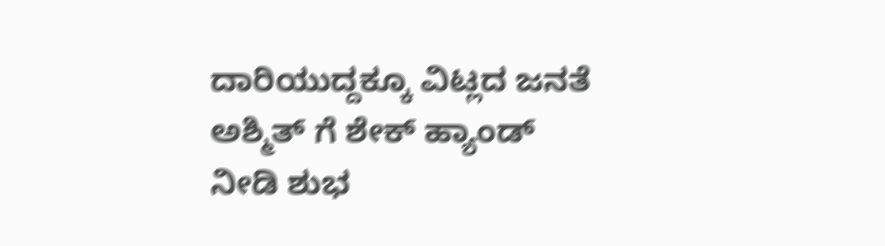ದಾರಿಯುದ್ದಕ್ಕೂ ವಿಟ್ಲದ ಜನತೆ ಅಶ್ಮಿತ್ ಗೆ ಶೇಕ್ ಹ್ಯಾಂಡ್ ನೀಡಿ ಶುಭ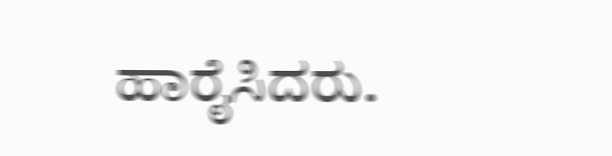ಹಾರೈಸಿದರು.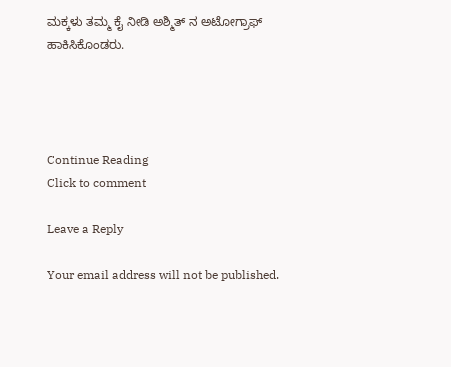ಮಕ್ಕಳು ತಮ್ಮ ಕೈ ನೀಡಿ ಅಶ್ಮಿತ್ ನ ಅಟೋಗ್ರಾಫ್ ಹಾಕಿಸಿಕೊಂಡರು.




Continue Reading
Click to comment

Leave a Reply

Your email address will not be published.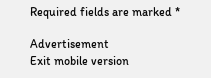Required fields are marked *

Advertisement
Exit mobile version